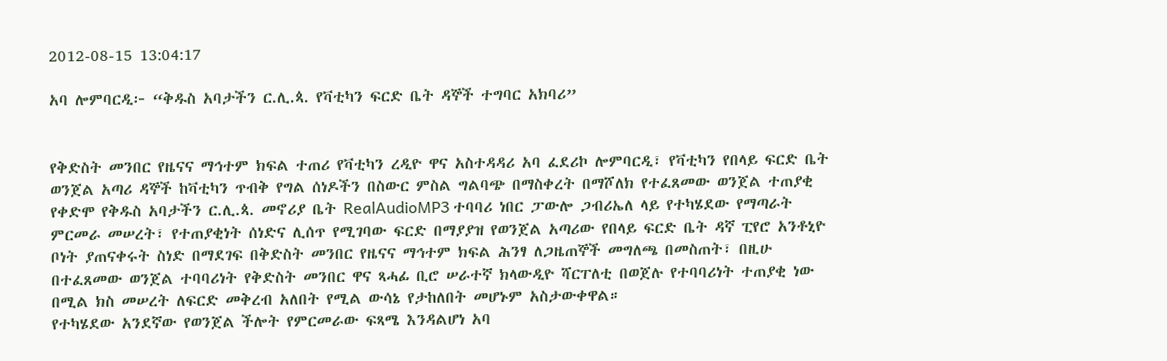2012-08-15 13:04:17

አባ ሎምባርዲ፦ “ቅዱስ አባታችን ር.ሊ.ጳ. የቫቲካን ፍርድ ቤት ዳኞች ተግባር አክባሪ”


የቅድስት መንበር የዜናና ማኅተም ክፍል ተጠሪ የቫቲካን ረዲዮ ዋና አስተዳዳሪ አባ ፈደሪኮ ሎምባርዲ፣ የቫቲካን የበላይ ፍርድ ቤት ወንጀል አጣሪ ዳኞች ከቫቲካን ጥብቅ የግል ሰነዶችን በስውር ምስል ግልባጭ በማስቀረት በማሾለክ የተፈጸመው ወንጀል ተጠያቂ የቀድሞ የቅዱስ አባታችን ር.ሊ.ጳ. መኖሪያ ቤት RealAudioMP3 ተባባሪ ነበር ፓውሎ ጋብሪኤለ ላይ የተካሄደው የማጣራት ምርመራ መሠረት፣ የተጠያቂነት ሰነድና ሊሰጥ የሚገባው ፍርድ በማያያዝ የወንጀል አጣሪው የበላይ ፍርድ ቤት ዳኛ ፒየሮ አንቶኒዮ ቦነት ያጠናቀሩት ስነድ በማደገፍ በቅድስት መንበር የዜናና ማኅተም ክፍል ሕንፃ ለጋዜጠኞች መግለጫ በመስጠት፣ በዚሁ በተፈጸመው ወንጀል ተባባሪነት የቅድስት መንበር ዋና ጻሓፊ ቢሮ ሠራተኛ ክላውዲዮ ሻርፐለቲ በወጀሉ የተባባሪነት ተጠያቂ ነው በሚል ክስ መሠረት ለፍርድ መቅረብ አለበት የሚል ውሳኔ የታከለበት መሆኑም አስታውቀዋል።
የተካሄደው አንደኛው የወንጀል ችሎት የምርመራው ፍጻሜ እንዳልሆነ አባ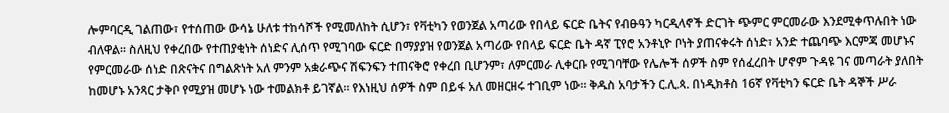ሎምባርዲ ገልጠው፣ የተሰጠው ውሳኔ ሁለቱ ተከሳሾች የሚመለከት ሲሆን፣ የቫቲካን የወንጀል አጣሪው የበላይ ፍርድ ቤትና የብፁዓን ካርዲላኖች ድርገት ጭምር ምርመራው እንደሚቀጥሉበት ነው ብለዋል። ስለዚህ የቀረበው የተጠያቂነት ሰነድና ሊሰጥ የሚገባው ፍርድ በማያያዝ የወንጀል አጣሪው የበላይ ፍርድ ቤት ዳኛ ፒየሮ አንቶኒዮ ቦነት ያጠናቀሩት ሰነድ፣ አንድ ተጨባጭ እርምጃ መሆኑና የምርመራው ሰነድ በጽናትና በግልጽነት አለ ምንም አቋራጭና ሽፍንፍን ተጠናቅሮ የቀረበ ቢሆንም፣ ለምርመራ ሊቀርቡ የሚገባቸው የሌሎች ሰዎች ስም የሰፈረበት ሆኖም ጉዳዩ ገና መጣራት ያለበት ከመሆኑ አንጻር ታቅቦ የሚያዝ መሆኑ ነው ተመልክቶ ይገኛል። የእነዚህ ሰዎች ስም በይፋ አለ መዘርዘሩ ተገቢም ነው። ቅዱስ አባታችን ር.ሊ.ጳ. በነዲክቶስ 16ኛ የቫቲካን ፍርድ ቤት ዳኞች ሥራ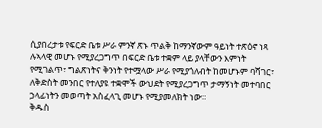ሲያበረታቱ የፍርድ ቤቱ ሥራ ምንኛ ጽኑ ጥልቅ ከማንኛውም ዓይነት ተጽዕኖ ነጻ ሉኣላዊ መሆኑ የሚያረጋግጥ በፍርድ ቤቱ ተቋም ላይ ያላቸውን እምነት የሚገልጥ፣ ግልጽነትና ቅንነት የተሟላው ሥራ የሚያጎለብት ከመሆኑም ባሻገር፣ ለቅድስት መንበር የተለያዩ ተቋሞች ውህደት የሚያረጋግጥ ታማኝነት መተባበር ኃላፊነትን መወጣት አስፈላጊ መሆኑ የሚያመለክት ነው።
ቅዱስ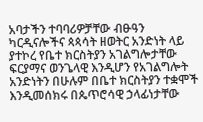አባታችን ተባባሪዎቻቸው ብፁዓን ካርዲናሎችና ጳጳሳት ዘወትር አንድነት ላይ ያተኮረ የቤተ ክርስትያን አገልግሎታቸው ፍርያማና ወንጌላዊ እንዲሆን የአገልግሎት አንድነትን በሁሉም በቤተ ክርስትያን ተቋሞች እንዲመሰክሩ በጴጥሮሳዊ ኃላፊነታቸው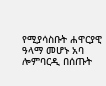የሚያሳስቡት ሐዋርያዊ ዓላማ መሆኑ አባ ሎምባርዲ በሰጡት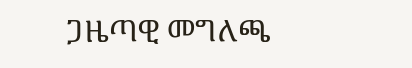ጋዜጣዊ መግለጫ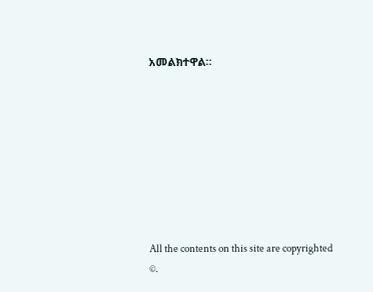አመልክተዋል።








All the contents on this site are copyrighted ©.